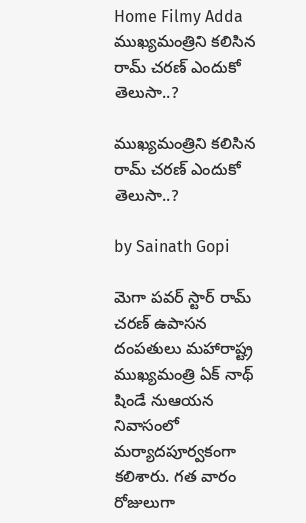Home Filmy Adda ముఖ్యమంత్రిని కలిసిన రామ్ చరణ్ ఎందుకో తెలుసా..?

ముఖ్యమంత్రిని కలిసిన రామ్ చరణ్ ఎందుకో తెలుసా..?

by Sainath Gopi

మెగా పవర్ స్టార్ రామ్ చరణ్ ఉపాసన దంపతులు మహారాష్ట్ర ముఖ్యమంత్రి ఏక్ నాథ్ షిండే నుఆయన నివాసంలో మర్యాదపూర్వకంగా కలిశారు. గత వారం రోజులుగా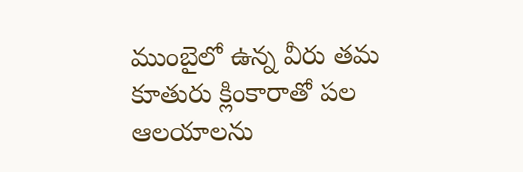ముంబైలో ఉన్న వీరు తమ కూతురు క్లింకారాతో పల ఆలయాలను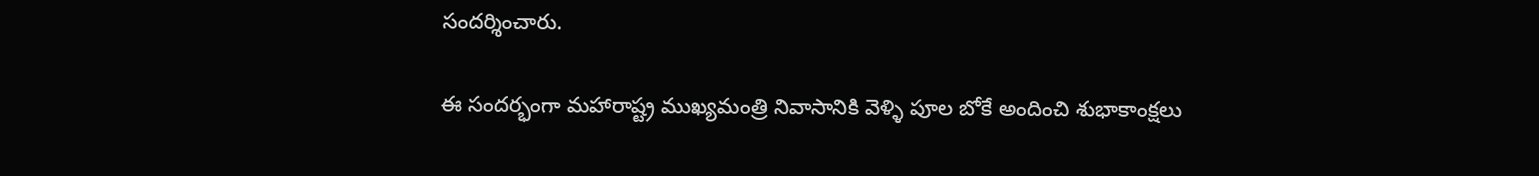సందర్శించారు.

ఈ సందర్భంగా మహారాష్ట్ర ముఖ్యమంత్రి నివాసానికి వెళ్ళి పూల బోకే అందించి శుభాకాంక్షలు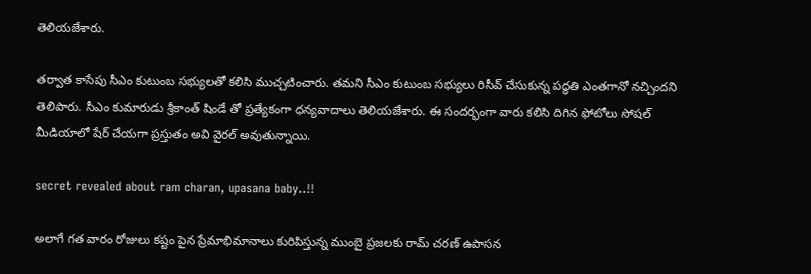తెలియజేశారు.

తర్వాత కాసేపు సీఎం కుటుంబ సభ్యులతో కలిసి ముచ్చటించారు. తమని సీఎం కుటుంబ సభ్యులు రిసీవ్ చేసుకున్న పద్ధతి ఎంతగానో నచ్చిందని తెలిపారు. సీఎం కుమారుడు శ్రీకాంత్ షిండే తో ప్రత్యేకంగా ధన్యవాదాలు తెలియజేశారు. ఈ సందర్భంగా వారు కలిసి దిగిన ఫోటోలు సోషల్ మీడియాలో షేర్ చేయగా ప్రస్తుతం అవి వైరల్ అవుతున్నాయి.

secret revealed about ram charan, upasana baby..!!

అలాగే గత వారం రోజులు కష్టం పైన ప్రేమాభిమానాలు కురిపిస్తున్న ముంబై ప్రజలకు రామ్ చరణ్ ఉపాసన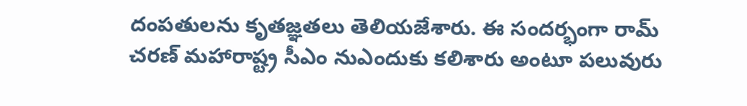దంపతులను కృతజ్ఞతలు తెలియజేశారు. ఈ సందర్భంగా రామ్ చరణ్ మహారాష్ట్ర సీఎం నుఎందుకు కలిశారు అంటూ పలువురు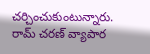చర్చించుకుంటున్నారు. రామ్ చరణ్ వ్యాపార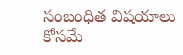సంబంధిత విషయాలు కోసమే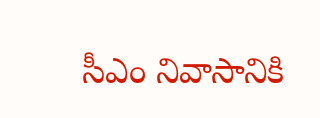సీఎం నివాసానికి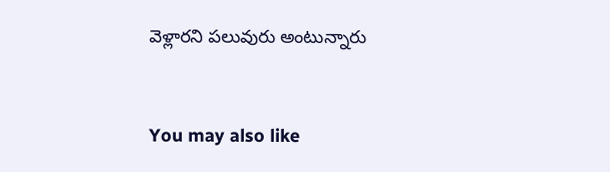వెళ్లారని పలువురు అంటున్నారు



You may also like